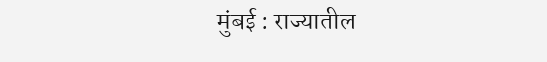मुंबई : राज्यातील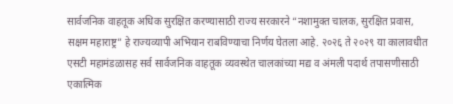सार्वजनिक वाहतूक अधिक सुरक्षित करण्यासाठी राज्य सरकारने “नशामुक्त चालक, सुरक्षित प्रवास, सक्षम महाराष्ट्र” हे राज्यव्यापी अभियान राबविण्याचा निर्णय घेतला आहे. २०२६ ते २०२९ या कालावधीत एसटी महामंडळासह सर्व सार्वजनिक वाहतूक व्यवस्थेत चालकांच्या मद्य व अंमली पदार्थ तपासणीसाठी एकात्मिक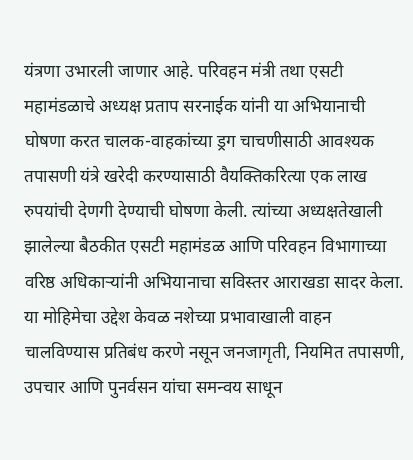यंत्रणा उभारली जाणार आहे. परिवहन मंत्री तथा एसटी महामंडळाचे अध्यक्ष प्रताप सरनाईक यांनी या अभियानाची घोषणा करत चालक-वाहकांच्या ड्रग चाचणीसाठी आवश्यक तपासणी यंत्रे खरेदी करण्यासाठी वैयक्तिकरित्या एक लाख रुपयांची देणगी देण्याची घोषणा केली. त्यांच्या अध्यक्षतेखाली झालेल्या बैठकीत एसटी महामंडळ आणि परिवहन विभागाच्या वरिष्ठ अधिकाऱ्यांनी अभियानाचा सविस्तर आराखडा सादर केला. या मोहिमेचा उद्देश केवळ नशेच्या प्रभावाखाली वाहन चालविण्यास प्रतिबंध करणे नसून जनजागृती, नियमित तपासणी, उपचार आणि पुनर्वसन यांचा समन्वय साधून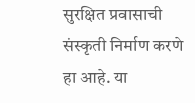सुरक्षित प्रवासाची संस्कृती निर्माण करणे हा आहे. या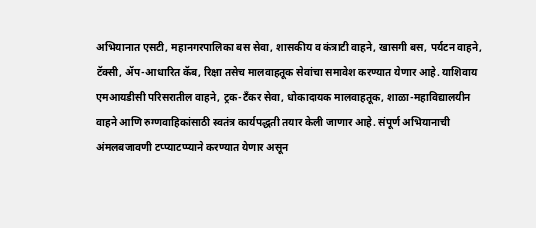अभियानात एसटी, महानगरपालिका बस सेवा, शासकीय व कंत्राटी वाहने, खासगी बस, पर्यटन वाहने, टॅक्सी, ॲप-आधारित कॅब, रिक्षा तसेच मालवाहतूक सेवांचा समावेश करण्यात येणार आहे. याशिवाय एमआयडीसी परिसरातील वाहने, ट्रक-टँकर सेवा, धोकादायक मालवाहतूक, शाळा-महाविद्यालयीन वाहने आणि रुग्णवाहिकांसाठी स्वतंत्र कार्यपद्धती तयार केली जाणार आहे. संपूर्ण अभियानाची अंमलबजावणी टप्प्याटप्प्याने करण्यात येणार असून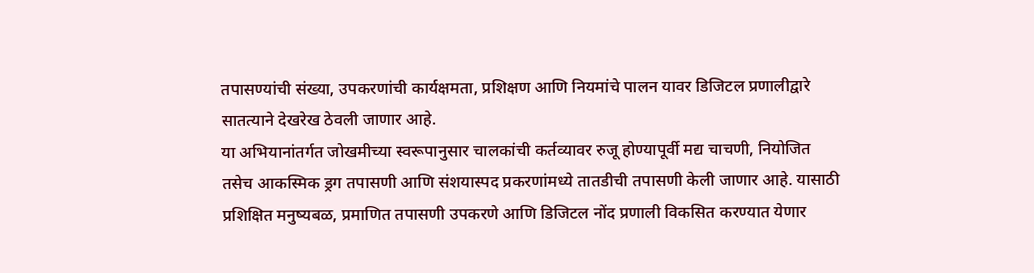तपासण्यांची संख्या, उपकरणांची कार्यक्षमता, प्रशिक्षण आणि नियमांचे पालन यावर डिजिटल प्रणालीद्वारे सातत्याने देखरेख ठेवली जाणार आहे.
या अभियानांतर्गत जोखमीच्या स्वरूपानुसार चालकांची कर्तव्यावर रुजू होण्यापूर्वी मद्य चाचणी, नियोजित तसेच आकस्मिक ड्रग तपासणी आणि संशयास्पद प्रकरणांमध्ये तातडीची तपासणी केली जाणार आहे. यासाठी प्रशिक्षित मनुष्यबळ, प्रमाणित तपासणी उपकरणे आणि डिजिटल नोंद प्रणाली विकसित करण्यात येणार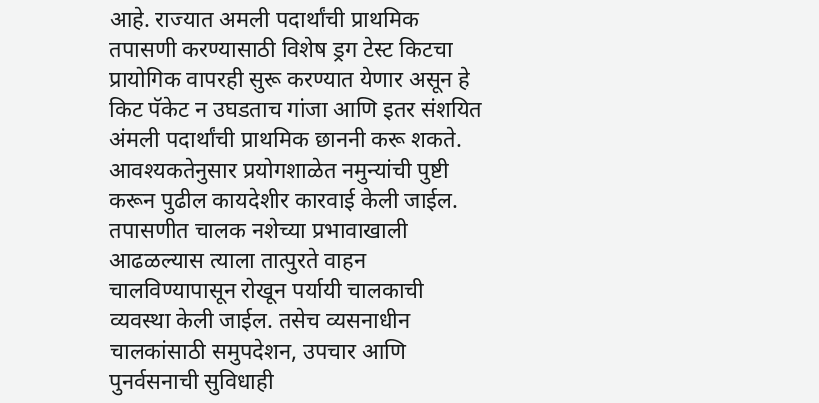आहे. राज्यात अमली पदार्थांची प्राथमिक तपासणी करण्यासाठी विशेष ड्रग टेस्ट किटचा प्रायोगिक वापरही सुरू करण्यात येणार असून हे किट पॅकेट न उघडताच गांजा आणि इतर संशयित अंमली पदार्थांची प्राथमिक छाननी करू शकते. आवश्यकतेनुसार प्रयोगशाळेत नमुन्यांची पुष्टी करून पुढील कायदेशीर कारवाई केली जाईल. तपासणीत चालक नशेच्या प्रभावाखाली आढळल्यास त्याला तात्पुरते वाहन चालविण्यापासून रोखून पर्यायी चालकाची व्यवस्था केली जाईल. तसेच व्यसनाधीन चालकांसाठी समुपदेशन, उपचार आणि पुनर्वसनाची सुविधाही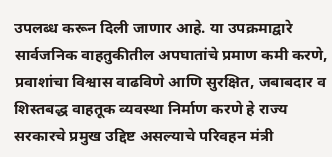उपलब्ध करून दिली जाणार आहे. या उपक्रमाद्वारे सार्वजनिक वाहतुकीतील अपघातांचे प्रमाण कमी करणे, प्रवाशांचा विश्वास वाढविणे आणि सुरक्षित, जबाबदार व शिस्तबद्ध वाहतूक व्यवस्था निर्माण करणे हे राज्य सरकारचे प्रमुख उद्दिष्ट असल्याचे परिवहन मंत्री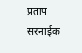प्रताप सरनाईक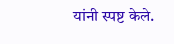यांनी स्पष्ट केले.